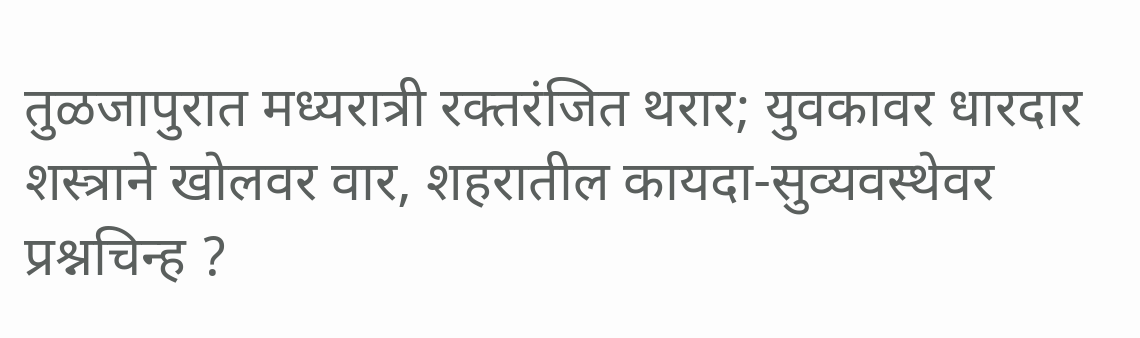तुळजापुरात मध्यरात्री रक्तरंजित थरार; युवकावर धारदार शस्त्राने खोलवर वार, शहरातील कायदा-सुव्यवस्थेवर प्रश्नचिन्ह ?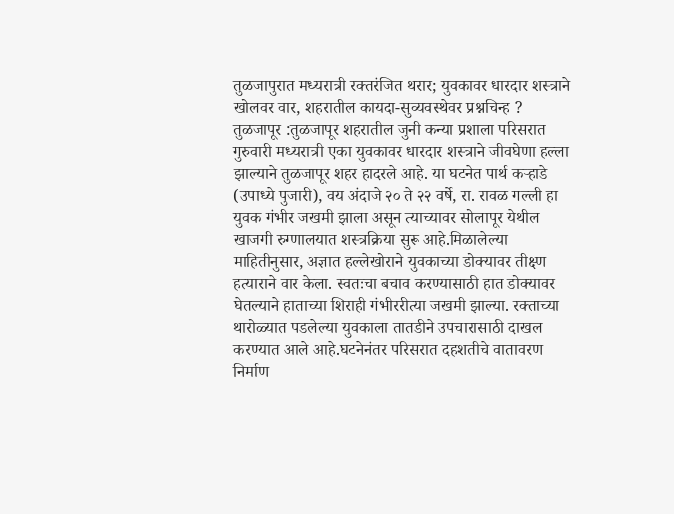तुळजापुरात मध्यरात्री रक्तरंजित थरार; युवकावर धारदार शस्त्राने खोलवर वार, शहरातील कायदा-सुव्यवस्थेवर प्रश्नचिन्ह ?
तुळजापूर :तुळजापूर शहरातील जुनी कन्या प्रशाला परिसरात गुरुवारी मध्यरात्री एका युवकावर धारदार शस्त्राने जीवघेणा हल्ला झाल्याने तुळजापूर शहर हादरले आहे. या घटनेत पार्थ कऱ्हाडे (उपाध्ये पुजारी), वय अंदाजे २० ते २२ वर्षे, रा. रावळ गल्ली हा युवक गंभीर जखमी झाला असून त्याच्यावर सोलापूर येथील खाजगी रुग्णालयात शस्त्रक्रिया सुरू आहे.मिळालेल्या माहितीनुसार, अज्ञात हल्लेखोराने युवकाच्या डोक्यावर तीक्ष्ण हत्याराने वार केला. स्वतःचा बचाव करण्यासाठी हात डोक्यावर घेतल्याने हाताच्या शिराही गंभीररीत्या जखमी झाल्या. रक्ताच्या थारोळ्यात पडलेल्या युवकाला तातडीने उपचारासाठी दाखल करण्यात आले आहे.घटनेनंतर परिसरात दहशतीचे वातावरण निर्माण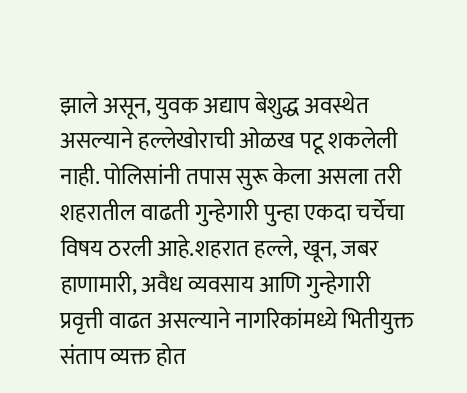झाले असून, युवक अद्याप बेशुद्ध अवस्थेत असल्याने हल्लेखोराची ओळख पटू शकलेली नाही. पोलिसांनी तपास सुरू केला असला तरी शहरातील वाढती गुन्हेगारी पुन्हा एकदा चर्चेचा विषय ठरली आहे.शहरात हल्ले, खून, जबर हाणामारी, अवैध व्यवसाय आणि गुन्हेगारी प्रवृत्ती वाढत असल्याने नागरिकांमध्ये भितीयुक्त संताप व्यक्त होत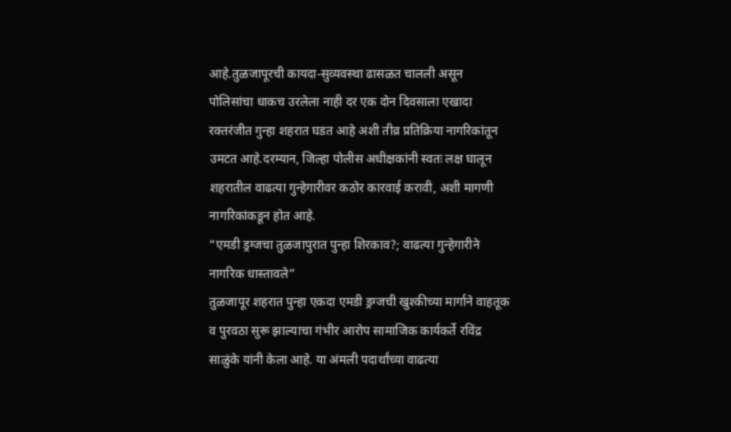आहे.तुळजापूरची कायदा-सुव्यवस्था ढासळत चालली असून पोलिसांचा धाकच उरलेला नाही दर एक दोन दिवसाला एखादा रक्तरंजीत गुन्हा शहरात घडत आहे अशी तीव्र प्रतिक्रिया नागरिकांतून उमटत आहे.दरम्यान, जिल्हा पोलीस अधीक्षकांनी स्वतः लक्ष घालून शहरातील वाढत्या गुन्हेगारीवर कठोर कारवाई करावी, अशी मागणी नागरिकांकडून होत आहे.
“एमडी ड्रग्जचा तुळजापुरात पुन्हा शिरकाव?; वाढत्या गुन्हेगारीने नागरिक धास्तावले”
तुळजापूर शहरात पुन्हा एकदा एमडी ड्रग्जची खुश्कीच्या मार्गाने वाहतूक व पुरवठा सुरू झाल्याचा गंभीर आरोप सामाजिक कार्यकर्ते रविंद्र साळुंके यांनी केला आहे. या अंमली पदार्थांच्या वाढत्या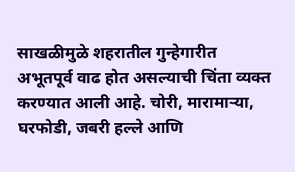साखळीमुळे शहरातील गुन्हेगारीत अभूतपूर्व वाढ होत असल्याची चिंता व्यक्त करण्यात आली आहे. चोरी, मारामाऱ्या, घरफोडी, जबरी हल्ले आणि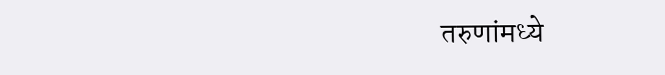तरुणांमध्ये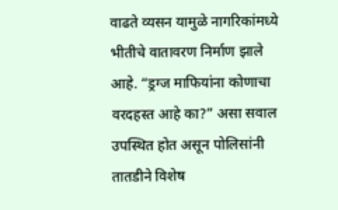वाढते व्यसन यामुळे नागरिकांमध्ये भीतीचे वातावरण निर्माण झाले आहे. “ड्रग्ज माफियांना कोणाचा वरदहस्त आहे का?” असा सवाल उपस्थित होत असून पोलिसांनी तातडीने विशेष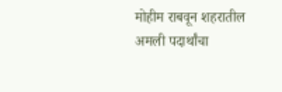मोहीम राबवून शहरातील अमली पदार्थांचा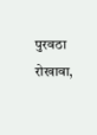पुरवठा रोखावा,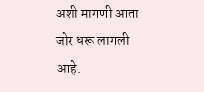अशी मागणी आता जोर धरू लागली आहे.